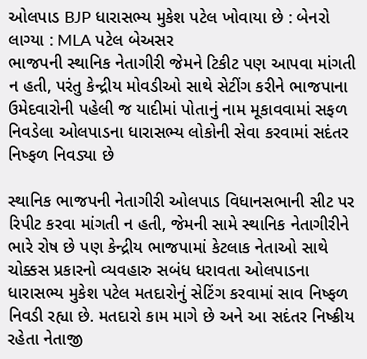ઓલપાડ BJP ધારાસભ્ય મુકેશ પટેલ ખોવાયા છે : બેનરો લાગ્યા : MLA પટેલ બેઅસર
ભાજપની સ્થાનિક નેતાગીરી જેમને ટિકીટ પણ આપવા માંગતી ન હતી, પરંતુ કેન્દ્રીય મોવડીઓ સાથે સેટીંગ કરીને ભાજપાના ઉમેદવારોની પહેલી જ યાદીમાં પોતાનું નામ મૂકાવવામાં સફળ નિવડેલા ઓલપાડના ધારાસભ્ય લોકોની સેવા કરવામાં સદંતર નિષ્ફળ નિવડ્યા છે

સ્થાનિક ભાજપની નેતાગીરી ઓલપાડ વિધાનસભાની સીટ પર રિપીટ કરવા માંગતી ન હતી, જેમની સામે સ્થાનિક નેતાગીરીને ભારે રોષ છે પણ કેન્દ્રીય ભાજપામાં કેટલાક નેતાઓ સાથે ચોક્કસ પ્રકારનો વ્યવહારુ સબંધ ધરાવતા ઓલપાડના ધારાસભ્ય મુકેશ પટેલ મતદારોનું સેટિંગ કરવામાં સાવ નિષ્ફળ નિવડી રહ્યા છે. મતદારો કામ માગે છે અને આ સદંતર નિષ્ક્રીય રહેતા નેતાજી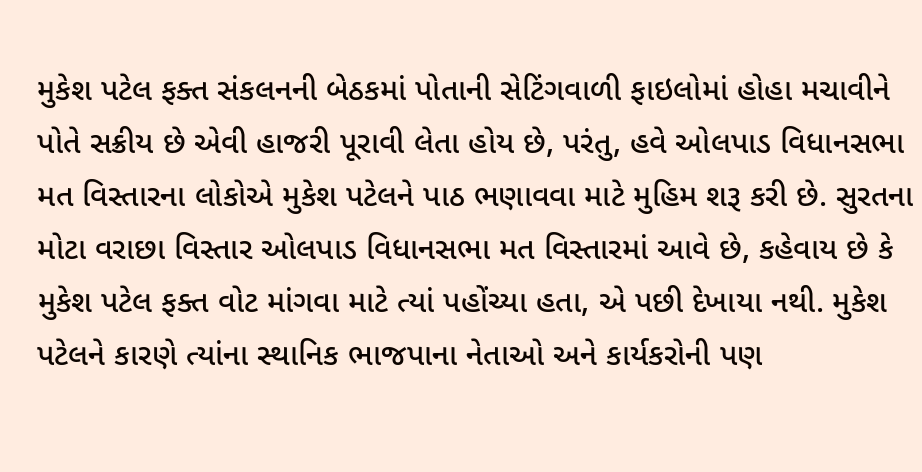મુકેશ પટેલ ફક્ત સંકલનની બેઠકમાં પોતાની સેટિંગવાળી ફાઇલોમાં હોહા મચાવીને પોતે સક્રીય છે એવી હાજરી પૂરાવી લેતા હોય છે, પરંતુ, હવે ઓલપાડ વિધાનસભા મત વિસ્તારના લોકોએ મુકેશ પટેલને પાઠ ભણાવવા માટે મુહિમ શરૂ કરી છે. સુરતના મોટા વરાછા વિસ્તાર ઓલપાડ વિધાનસભા મત વિસ્તારમાં આવે છે, કહેવાય છે કે મુકેશ પટેલ ફક્ત વોટ માંગવા માટે ત્યાં પહોંચ્યા હતા, એ પછી દેખાયા નથી. મુકેશ પટેલને કારણે ત્યાંના સ્થાનિક ભાજપાના નેતાઓ અને કાર્યકરોની પણ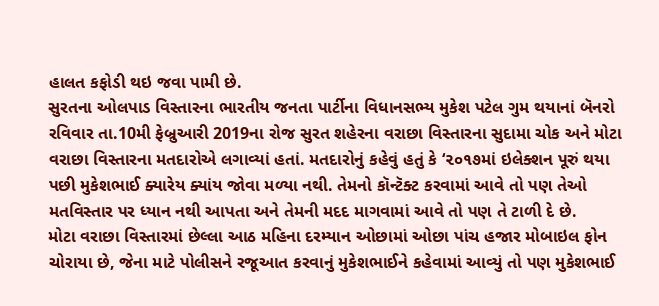હાલત કફોડી થઇ જવા પામી છે.
સુરતના ઓલપાડ વિસ્તારના ભારતીય જનતા પાર્ટીના વિધાનસભ્ય મુકેશ પટેલ ગુમ થયાનાં બૅનરો રવિવાર તા.10મી ફેબ્રુઆરી 2019ના રોજ સુરત શહેરના વરાછા વિસ્તારના સુદામા ચોક અને મોટા વરાછા વિસ્તારના મતદારોએ લગાવ્યાં હતાં. મતદારોનું કહેવું હતું કે ‘૨૦૧૭માં ઇલેક્શન પૂરું થયા પછી મુકેશભાઈ ક્યારેય ક્યાંય જોવા મળ્યા નથી. તેમનો કૉન્ટૅક્ટ કરવામાં આવે તો પણ તેઓ મતવિસ્તાર પર ધ્યાન નથી આપતા અને તેમની મદદ માગવામાં આવે તો પણ તે ટાળી દે છે.
મોટા વરાછા વિસ્તારમાં છેલ્લા આઠ મહિના દરમ્યાન ઓછામાં ઓછા પાંચ હજાર મોબાઇલ ફોન ચોરાયા છે, જેના માટે પોલીસને રજૂઆત કરવાનું મુકેશભાઈને કહેવામાં આવ્યું તો પણ મુકેશભાઈ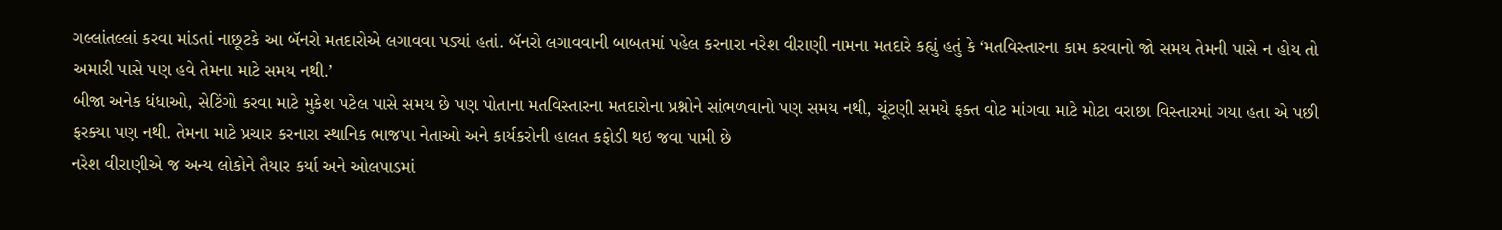ગલ્લાંતલ્લાં કરવા માંડતાં નાછૂટકે આ બૅનરો મતદારોએ લગાવવા પડ્યાં હતાં. બૅનરો લગાવવાની બાબતમાં પહેલ કરનારા નરેશ વીરાણી નામના મતદારે કહ્યું હતું કે ‘મતવિસ્તારના કામ કરવાનો જો સમય તેમની પાસે ન હોય તો અમારી પાસે પણ હવે તેમના માટે સમય નથી.’
બીજા અનેક ધંધાઓ, સેટિંગો કરવા માટે મુકેશ પટેલ પાસે સમય છે પણ પોતાના મતવિસ્તારના મતદારોના પ્રશ્નોને સાંભળવાનો પણ સમય નથી, ચૂંટણી સમયે ફક્ત વોટ માંગવા માટે મોટા વરાછા વિસ્તારમાં ગયા હતા એ પછી ફરક્યા પણ નથી. તેમના માટે પ્રચાર કરનારા સ્થાનિક ભાજપા નેતાઓ અને કાર્યકરોની હાલત કફોડી થઇ જવા પામી છે
નરેશ વીરાણીએ જ અન્ય લોકોને તૈયાર કર્યા અને ઓલપાડમાં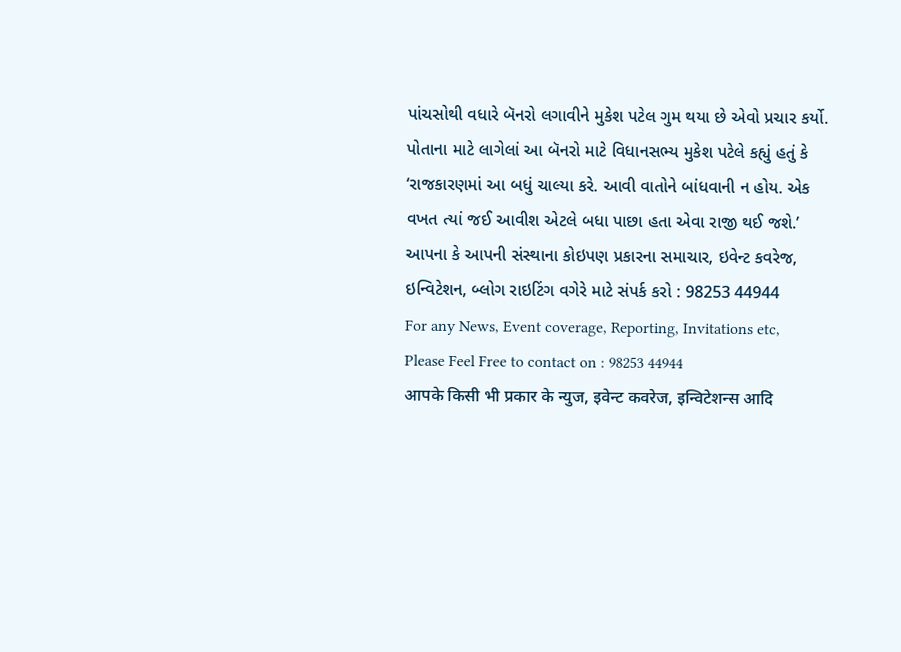પાંચસોથી વધારે બૅનરો લગાવીને મુકેશ પટેલ ગુમ થયા છે એવો પ્રચાર કર્યો. પોતાના માટે લાગેલાં આ બૅનરો માટે વિધાનસભ્ય મુકેશ પટેલે કહ્યું હતું કે ‘રાજકારણમાં આ બધું ચાલ્યા કરે. આવી વાતોને બાંધવાની ન હોય. એક વખત ત્યાં જઈ આવીશ એટલે બધા પાછા હતા એવા રાજી થઈ જશે.’
આપના કે આપની સંસ્થાના કોઇપણ પ્રકારના સમાચાર, ઇવેન્ટ કવરેજ, ઇન્વિટેશન, બ્લોગ રાઇટિંગ વગેરે માટે સંપર્ક કરો : 98253 44944
For any News, Event coverage, Reporting, Invitations etc, Please Feel Free to contact on : 98253 44944
आपके किसी भी प्रकार के न्युज, इवेन्ट कवरेज, इन्विटेशन्स आदि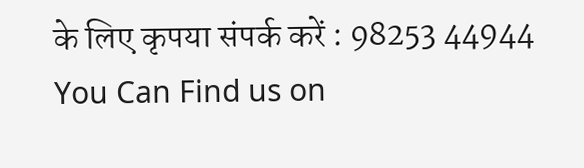के लिए कृपया संपर्क करें : 98253 44944
You Can Find us on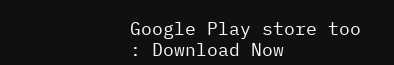Google Play store too : Download Now